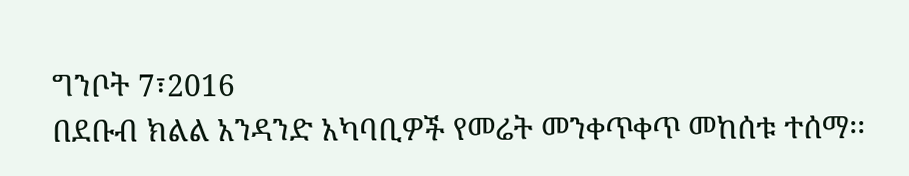ግንቦት 7፣2016
በደቡብ ክልል አንዳንድ አካባቢዎች የመሬት መንቀጥቀጥ መከሰቱ ተሰማ፡፡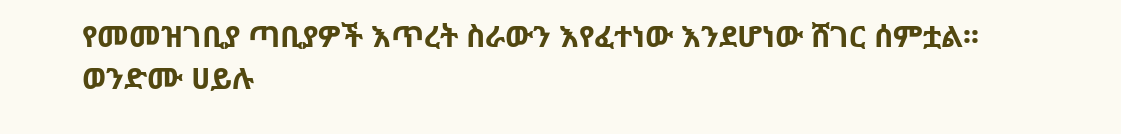የመመዝገቢያ ጣቢያዎች እጥረት ስራውን እየፈተነው እንደሆነው ሸገር ሰምቷል፡፡
ወንድሙ ሀይሉ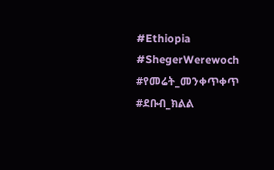#Ethiopia #ShegerWerewoch #የመሬት_መንቀጥቀጥ #ደቡብ_ክልል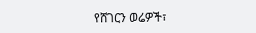የሸገርን ወሬዎች፣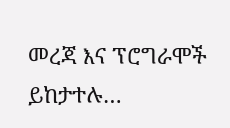መረጃ እና ፕሮግራሞች ይከታተሉ…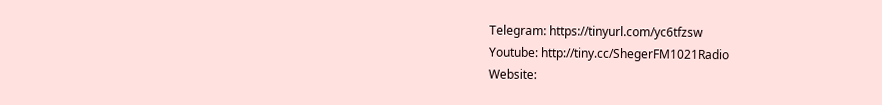Telegram: https://tinyurl.com/yc6tfzsw
Youtube: http://tiny.cc/ShegerFM1021Radio
Website: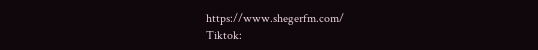https://www.shegerfm.com/
Tiktok: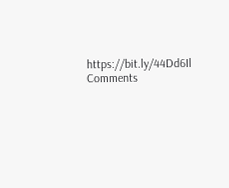https://bit.ly/44Dd6Il
Comments